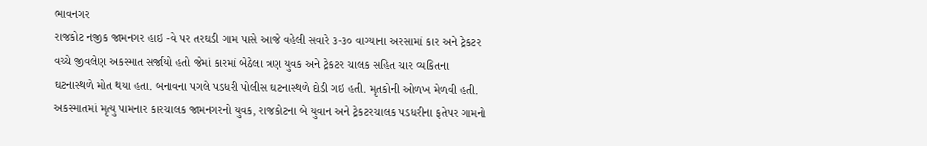ભાવનગર
રાજકોટ નજીક જામનગર હાઇ -વે પર તરઘડી ગામ પાસે આજે વહેલી સવારે ૩-૩૦ વાગ્યાના અરસામાં કાર અને ટ્રેકટર વચ્ચે જીવલેણ અકસ્માત સર્જાયો હતો જેમાં કારમાં બેઠેલા ત્રણ યુવક અને ટ્રેકટર ચાલક સહિત ચાર વ્યકિતના ઘટનાસ્થળે મોત થયા હતા. બનાવના પગલે પડધરી પોલીસ ઘટનાસ્થળે દોડી ગઇ હતી. મૃતકોની ઓળખ મેળવી હતી. અકસ્માતમાં મૃત્યુ પામનાર કારચાલક જામનગરનો યુવક, રાજકોટના બે યુવાન અને ટ્રેકટરચાલક પડધરીના ફતેપર ગામનો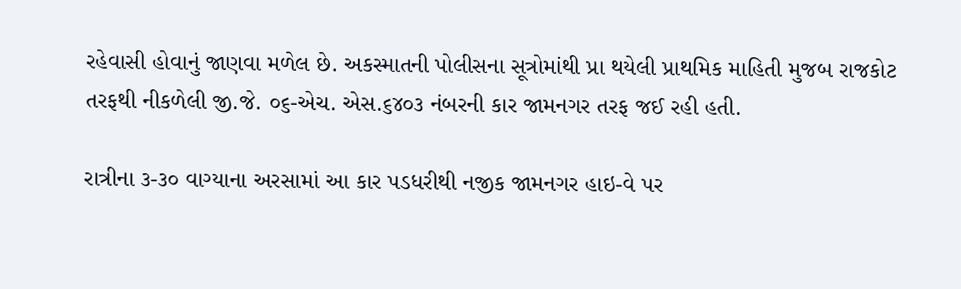રહેવાસી હોવાનું જાણવા મળેલ છે. અકસ્માતની પોલીસના સૂત્રોમાંથી પ્રા થયેલી પ્રાથમિક માહિતી મુજબ રાજકોટ તરફથી નીકળેલી જી.જે. ૦૬-એચ. એસ.૬૪૦૩ નંબરની કાર જામનગર તરફ જઈ રહી હતી.

રાત્રીના ૩-૩૦ વાગ્યાના અરસામાં આ કાર પડધરીથી નજીક જામનગર હાઇ-વે પર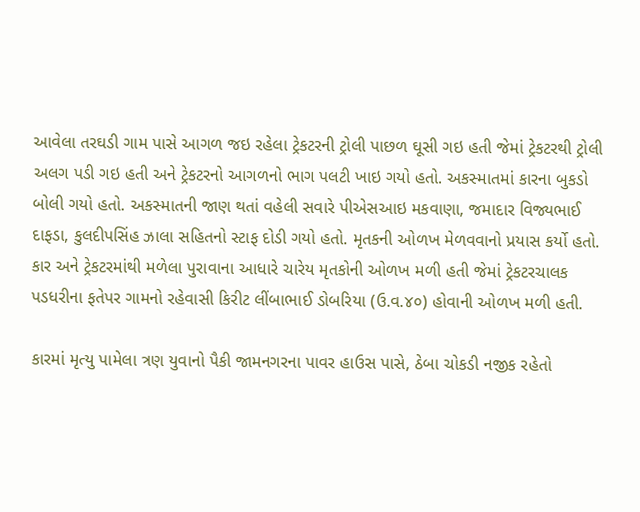આવેલા તરઘડી ગામ પાસે આગળ જઇ રહેલા ટ્રેકટરની ટ્રોલી પાછળ ઘૂસી ગઇ હતી જેમાં ટ્રેકટરથી ટ્રોલી અલગ પડી ગઇ હતી અને ટ્રેકટરનો આગળનો ભાગ પલટી ખાઇ ગયો હતો. અકસ્માતમાં કારના બુકડો બોલી ગયો હતો. અકસ્માતની જાણ થતાં વહેલી સવારે પીએસઆઇ મકવાણા, જમાદાર વિજ્યભાઈ દાફડા, કુલદીપસિંહ ઝાલા સહિતનો સ્ટાફ દોડી ગયો હતો. મૃતકની ઓળખ મેળવવાનો પ્રયાસ કર્યો હતો. કાર અને ટ્રેકટરમાંથી મળેલા પુરાવાના આધારે ચારેય મૃતકોની ઓળખ મળી હતી જેમાં ટ્રેકટરચાલક પડધરીના ફતેપર ગામનો રહેવાસી કિરીટ લીંબાભાઈ ડોબરિયા (ઉ.વ.૪૦) હોવાની ઓળખ મળી હતી.

કારમાં મૃત્યુ પામેલા ત્રણ યુવાનો પૈકી જામનગરના પાવર હાઉસ પાસે, ઠેબા ચોકડી નજીક રહેતો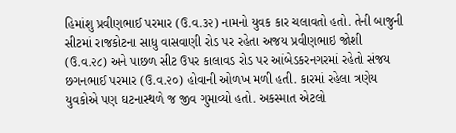હિમાંશુ પ્રવીણભાઈ પરમાર (ઉ.વ.૩૨) નામનો યુવક કાર ચલાવતો હતો. તેની બાજુની સીટમાં રાજકોટના સાધુ વાસવાણી રોડ પર રહેતા અજય પ્રવીણભાઇ જોશી (ઉ.વ.૨૮) અને પાછળ સીટ ઉપર કાલાવડ રોડ પર આંબેડકરનગરમાં રહેતો સંજય છગનભાઈ પરમાર (ઉ.વ.૨૦) હોવાની ઓળખ મળી હતી. કારમાં રહેલા ત્રણેય યુવકોએ પણ ઘટનાસ્થળે જ જીવ ગુમાવ્યો હતો. અકસ્માત એટલો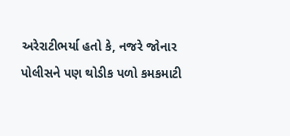અરેરાટીભર્યા હતો કે, નજરે જોનાર પોલીસને પણ થોડીક પળો કમકમાટી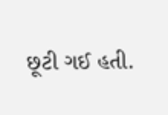છૂટી ગઈ હતી.